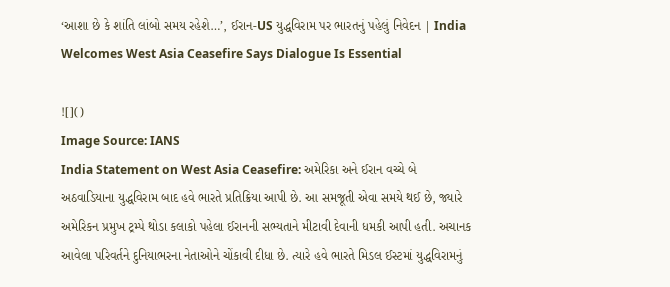‘આશા છે કે શાંતિ લાંબો સમય રહેશે…’, ઈરાન-US યુદ્ધવિરામ પર ભારતનું પહેલું નિવેદન | India Welcomes West Asia Ceasefire Says Dialogue Is Essential

![]()
Image Source: IANS
India Statement on West Asia Ceasefire: અમેરિકા અને ઈરાન વચ્ચે બે અઠવાડિયાના યુદ્ધવિરામ બાદ હવે ભારતે પ્રતિક્રિયા આપી છે. આ સમજૂતી એવા સમયે થઈ છે, જ્યારે અમેરિકન પ્રમુખ ટ્રમ્પે થોડા કલાકો પહેલા ઈરાનની સભ્યતાને મીટાવી દેવાની ધમકી આપી હતી. અચાનક આવેલા પરિવર્તને દુનિયાભરના નેતાઓને ચોંકાવી દીધા છે. ત્યારે હવે ભારતે મિડલ ઈસ્ટમાં યુદ્ધવિરામનું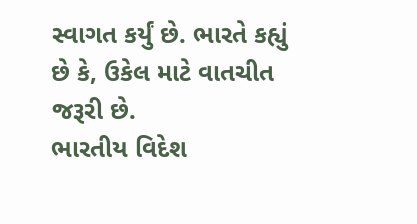સ્વાગત કર્યું છે. ભારતે કહ્યું છે કે, ઉકેલ માટે વાતચીત જરૂરી છે.
ભારતીય વિદેશ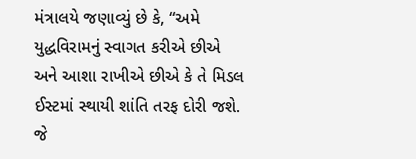મંત્રાલયે જણાવ્યું છે કે, “અમે યુદ્ધવિરામનું સ્વાગત કરીએ છીએ અને આશા રાખીએ છીએ કે તે મિડલ ઈસ્ટમાં સ્થાયી શાંતિ તરફ દોરી જશે. જે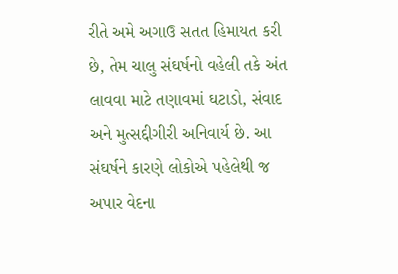રીતે અમે અગાઉ સતત હિમાયત કરી છે, તેમ ચાલુ સંઘર્ષનો વહેલી તકે અંત લાવવા માટે તણાવમાં ઘટાડો, સંવાદ અને મુત્સદ્દીગીરી અનિવાર્ય છે. આ સંઘર્ષને કારણે લોકોએ પહેલેથી જ અપાર વેદના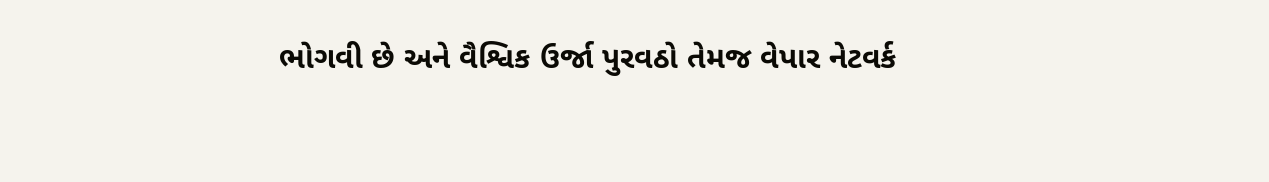ભોગવી છે અને વૈશ્વિક ઉર્જા પુરવઠો તેમજ વેપાર નેટવર્ક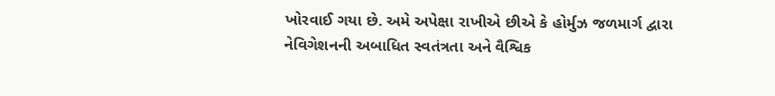ખોરવાઈ ગયા છે. અમે અપેક્ષા રાખીએ છીએ કે હોર્મુઝ જળમાર્ગ દ્વારા નેવિગેશનની અબાધિત સ્વતંત્રતા અને વૈશ્વિક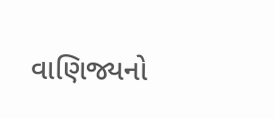વાણિજ્યનો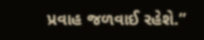પ્રવાહ જળવાઈ રહેશે.”